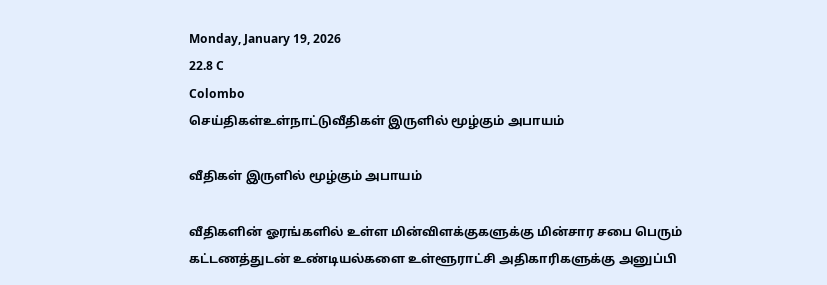Monday, January 19, 2026
22.8 C
Colombo
செய்திகள்உள்நாட்டுவீதிகள் இருளில் மூழ்கும் அபாயம்

வீதிகள் இருளில் மூழ்கும் அபாயம்

வீதிகளின் ஓரங்களில் உள்ள மின்விளக்குகளுக்கு மின்சார சபை பெரும் கட்டணத்துடன் உண்டியல்களை உள்ளூராட்சி அதிகாரிகளுக்கு அனுப்பி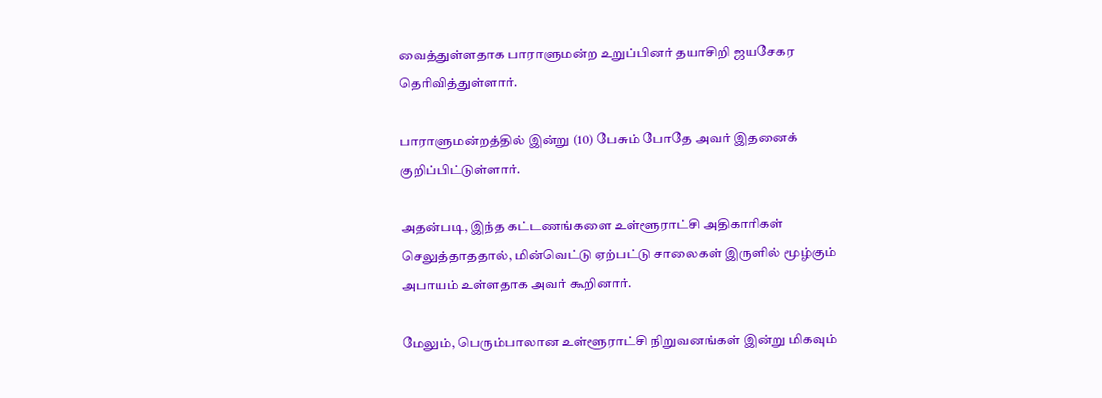வைத்துள்ளதாக பாராளுமன்ற உறுப்பினர் தயாசிறி ஜயசேகர தெரிவித்துள்ளார்.

பாராளுமன்றத்தில் இன்று (10) பேசும் போதே அவர் இதனைக் குறிப்பிட்டுள்ளார்.

அதன்படி, இந்த கட்டணங்களை உள்ளூராட்சி அதிகாரிகள் செலுத்தாததால், மின்வெட்டு ஏற்பட்டு சாலைகள் இருளில் மூழ்கும் அபாயம் உள்ளதாக அவர் கூறினார்.

மேலும், பெரும்பாலான உள்ளூராட்சி நிறுவனங்கள் இன்று மிகவும்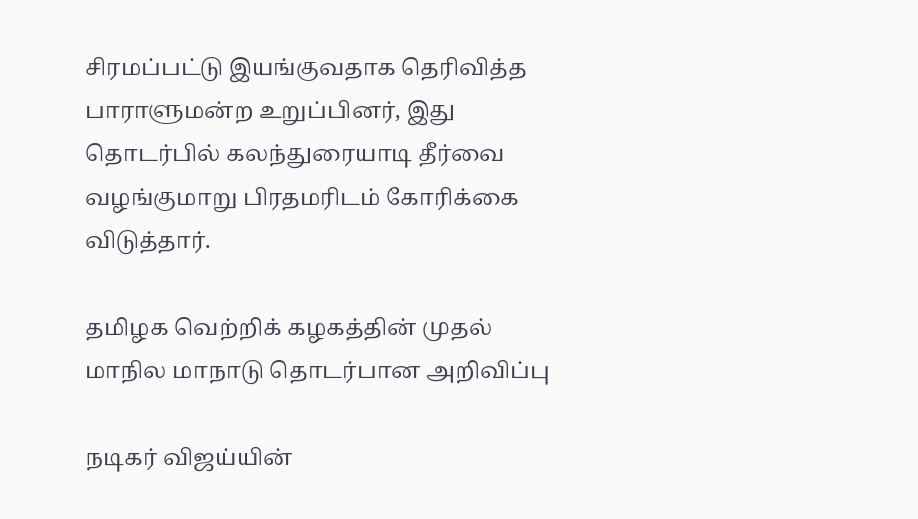சிரமப்பட்டு இயங்குவதாக தெரிவித்த பாராளுமன்ற உறுப்பினர், இது தொடர்பில் கலந்துரையாடி தீர்வை வழங்குமாறு பிரதமரிடம் கோரிக்கை விடுத்தார்.

தமிழக வெற்றிக் கழகத்தின் முதல் மாநில மாநாடு தொடர்பான அறிவிப்பு

நடிகர் விஜய்யின்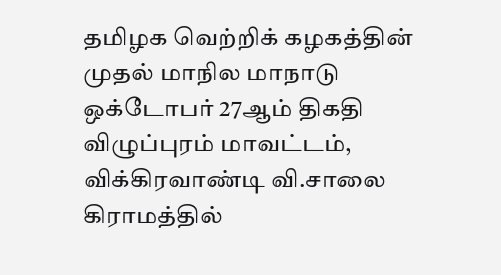தமிழக வெற்றிக் கழகத்தின் முதல் மாநில மாநாடு ஒக்டோபர் 27ஆம் திகதி விழுப்புரம் மாவட்டம், விக்கிரவாண்டி வி.சாலை கிராமத்தில்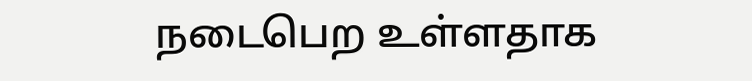நடைபெற உள்ளதாக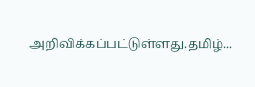அறிவிக்கப்பட்டுள்ளது.தமிழ்...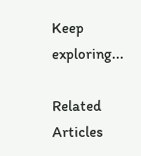Keep exploring...

Related Articles